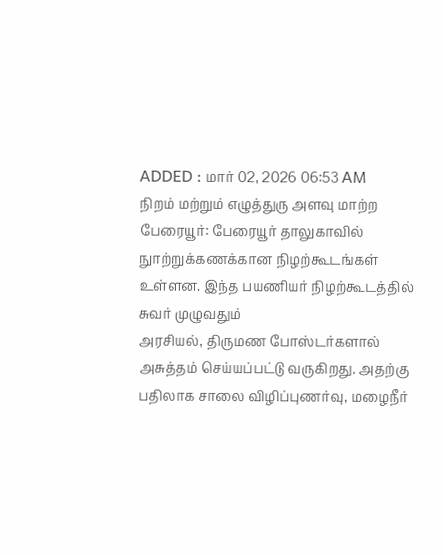ADDED : மார் 02, 2026 06:53 AM
நிறம் மற்றும் எழுத்துரு அளவு மாற்ற
பேரையூர்: பேரையூர் தாலுகாவில் நுாற்றுக்கணக்கான நிழற்கூடங்கள் உள்ளன. இந்த பயணியர் நிழற்கூடத்தில் சுவர் முழுவதும்
அரசியல், திருமண போஸ்டர்களால் அசுத்தம் செய்யப்பட்டு வருகிறது. அதற்கு பதிலாக சாலை விழிப்புணர்வு, மழைநீர்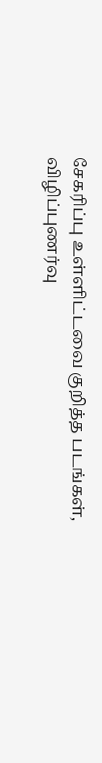சேகரிப்பு உள்ளிட்டவை குறித்த படங்கள், விழிப்புணர்வு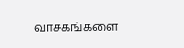வாசகங்களை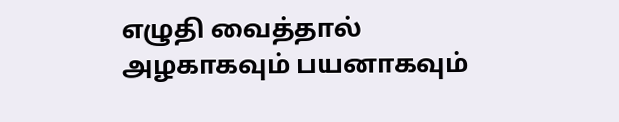எழுதி வைத்தால் அழகாகவும் பயனாகவும்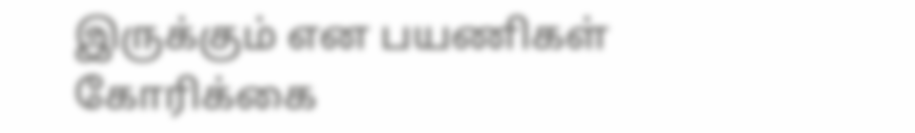இருக்கும் என பயணிகள் கோரிக்கை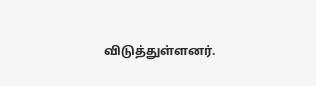விடுத்துள்ளனர்.